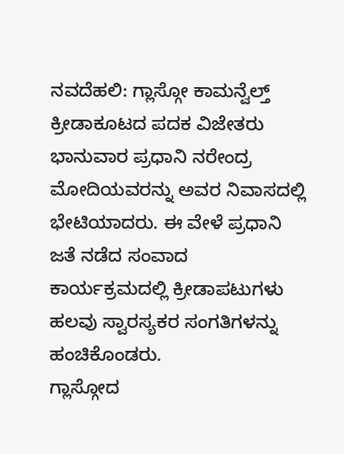ನವದೆಹಲಿ: ಗ್ಲಾಸ್ಗೋ ಕಾಮನ್ವೆಲ್ತ್ ಕ್ರೀಡಾಕೂಟದ ಪದಕ ವಿಜೇತರು ಭಾನುವಾರ ಪ್ರಧಾನಿ ನರೇಂದ್ರ ಮೋದಿಯವರನ್ನು ಅವರ ನಿವಾಸದಲ್ಲಿ ಭೇಟಿಯಾದರು. ಈ ವೇಳೆ ಪ್ರಧಾನಿ ಜತೆ ನಡೆದ ಸಂವಾದ ಕಾರ್ಯಕ್ರಮದಲ್ಲಿ ಕ್ರೀಡಾಪಟುಗಳು ಹಲವು ಸ್ವಾರಸ್ಯಕರ ಸಂಗತಿಗಳನ್ನು ಹಂಚಿಕೊಂಡರು.
ಗ್ಲಾಸ್ಗೋದ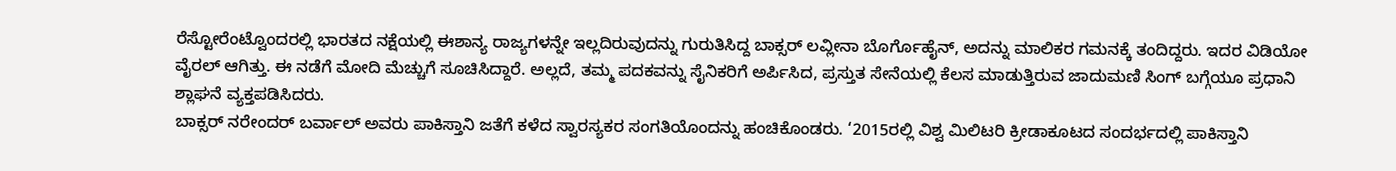ರೆಸ್ಟೋರೆಂಟ್ವೊಂದರಲ್ಲಿ ಭಾರತದ ನಕ್ಷೆಯಲ್ಲಿ ಈಶಾನ್ಯ ರಾಜ್ಯಗಳನ್ನೇ ಇಲ್ಲದಿರುವುದನ್ನು ಗುರುತಿಸಿದ್ದ ಬಾಕ್ಸರ್ ಲವ್ಲೀನಾ ಬೊರ್ಗೊಹೈನ್, ಅದನ್ನು ಮಾಲಿಕರ ಗಮನಕ್ಕೆ ತಂದಿದ್ದರು. ಇದರ ವಿಡಿಯೋ ವೈರಲ್ ಆಗಿತ್ತು. ಈ ನಡೆಗೆ ಮೋದಿ ಮೆಚ್ಚುಗೆ ಸೂಚಿಸಿದ್ದಾರೆ. ಅಲ್ಲದೆ, ತಮ್ಮ ಪದಕವನ್ನು ಸೈನಿಕರಿಗೆ ಅರ್ಪಿಸಿದ, ಪ್ರಸ್ತುತ ಸೇನೆಯಲ್ಲಿ ಕೆಲಸ ಮಾಡುತ್ತಿರುವ ಜಾದುಮಣಿ ಸಿಂಗ್ ಬಗ್ಗೆಯೂ ಪ್ರಧಾನಿ ಶ್ಲಾಘನೆ ವ್ಯಕ್ತಪಡಿಸಿದರು.
ಬಾಕ್ಸರ್ ನರೇಂದರ್ ಬರ್ವಾಲ್ ಅವರು ಪಾಕಿಸ್ತಾನಿ ಜತೆಗೆ ಕಳೆದ ಸ್ವಾರಸ್ಯಕರ ಸಂಗತಿಯೊಂದನ್ನು ಹಂಚಿಕೊಂಡರು. ‘2015ರಲ್ಲಿ ವಿಶ್ವ ಮಿಲಿಟರಿ ಕ್ರೀಡಾಕೂಟದ ಸಂದರ್ಭದಲ್ಲಿ ಪಾಕಿಸ್ತಾನಿ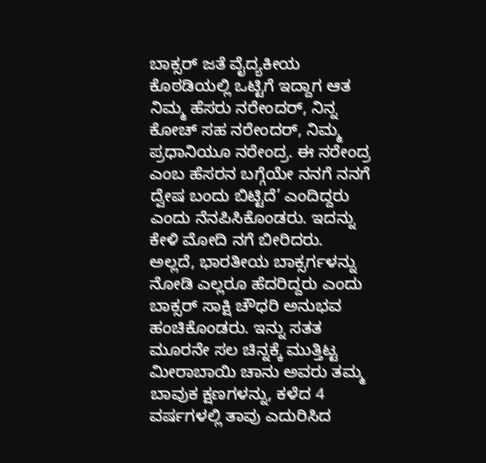ಬಾಕ್ಸರ್ ಜತೆ ವೈದ್ಯಕೀಯ ಕೊಠಡಿಯಲ್ಲಿ ಒಟ್ಟಿಗೆ ಇದ್ದಾಗ ಆತ ನಿಮ್ಮ ಹೆಸರು ನರೇಂದರ್, ನಿನ್ನ ಕೋಚ್ ಸಹ ನರೇಂದರ್, ನಿಮ್ಮ ಪ್ರಧಾನಿಯೂ ನರೇಂದ್ರ. ಈ ನರೇಂದ್ರ ಎಂಬ ಹೆಸರನ ಬಗ್ಗೆಯೇ ನನಗೆ ನನಗೆ ದ್ವೇಷ ಬಂದು ಬಿಟ್ಟಿದೆ’ ಎಂದಿದ್ದರು ಎಂದು ನೆನಪಿಸಿಕೊಂಡರು. ಇದನ್ನು ಕೇಳಿ ಮೋದಿ ನಗೆ ಬೀರಿದರು. ಅಲ್ಲದೆ, ಭಾರತೀಯ ಬಾಕ್ಸರ್ಗಳನ್ನು ನೋಡಿ ಎಲ್ಲರೂ ಹೆದರಿದ್ದರು ಎಂದು ಬಾಕ್ಸರ್ ಸಾಕ್ಷಿ ಚೌಧರಿ ಅನುಭವ ಹಂಚಿಕೊಂಡರು. ಇನ್ನು ಸತತ ಮೂರನೇ ಸಲ ಚಿನ್ನಕ್ಕೆ ಮುತ್ತಿಟ್ಟ ಮೀರಾಬಾಯಿ ಚಾನು ಅವರು ತಮ್ಮ ಬಾವುಕ ಕ್ಷಣಗಳನ್ನು, ಕಳೆದ 4 ವರ್ಷಗಳಲ್ಲಿ ತಾವು ಎದುರಿಸಿದ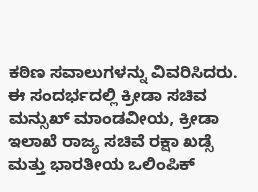ಕಠಿಣ ಸವಾಲುಗಳನ್ನು ವಿವರಿಸಿದರು.
ಈ ಸಂದರ್ಭದಲ್ಲಿ ಕ್ರೀಡಾ ಸಚಿವ ಮನ್ಸುಖ್ ಮಾಂಡವೀಯ, ಕ್ರೀಡಾ ಇಲಾಖೆ ರಾಜ್ಯ ಸಚಿವೆ ರಕ್ಷಾ ಖಡ್ಸೆ ಮತ್ತು ಭಾರತೀಯ ಒಲಿಂಪಿಕ್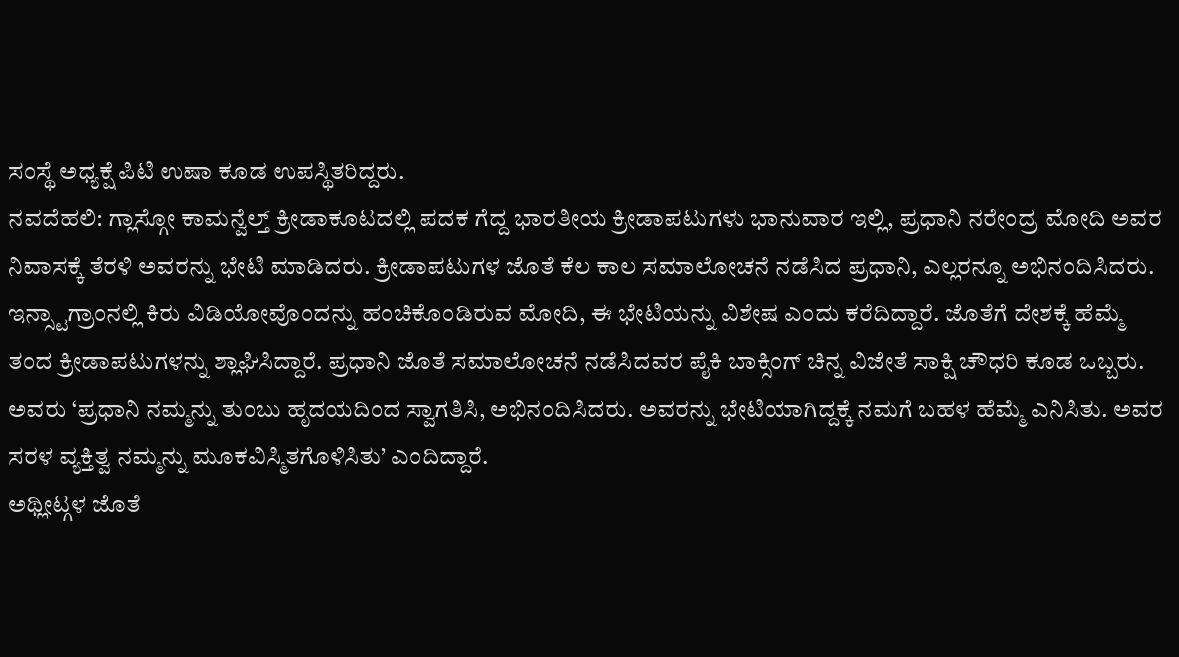ಸಂಸ್ಥೆ ಅಧ್ಯಕ್ಷೆ ಪಿಟಿ ಉಷಾ ಕೂಡ ಉಪಸ್ಥಿತರಿದ್ದರು.
ನವದೆಹಲಿ: ಗ್ಲಾಸ್ಗೋ ಕಾಮನ್ವೆಲ್ತ್ ಕ್ರೀಡಾಕೂಟದಲ್ಲಿ ಪದಕ ಗೆದ್ದ ಭಾರತೀಯ ಕ್ರೀಡಾಪಟುಗಳು ಭಾನುವಾರ ಇಲ್ಲಿ, ಪ್ರಧಾನಿ ನರೇಂದ್ರ ಮೋದಿ ಅವರ ನಿವಾಸಕ್ಕೆ ತೆರಳಿ ಅವರನ್ನು ಭೇಟಿ ಮಾಡಿದರು. ಕ್ರೀಡಾಪಟುಗಳ ಜೊತೆ ಕೆಲ ಕಾಲ ಸಮಾಲೋಚನೆ ನಡೆಸಿದ ಪ್ರಧಾನಿ, ಎಲ್ಲರನ್ನೂ ಅಭಿನಂದಿಸಿದರು.
ಇನ್ಸ್ಟಾಗ್ರಾಂನಲ್ಲಿ ಕಿರು ವಿಡಿಯೋವೊಂದನ್ನು ಹಂಚಿಕೊಂಡಿರುವ ಮೋದಿ, ಈ ಭೇಟಿಯನ್ನು ವಿಶೇಷ ಎಂದು ಕರೆದಿದ್ದಾರೆ. ಜೊತೆಗೆ ದೇಶಕ್ಕೆ ಹೆಮ್ಮೆ ತಂದ ಕ್ರೀಡಾಪಟುಗಳನ್ನು ಶ್ಲಾಘಿಸಿದ್ದಾರೆ. ಪ್ರಧಾನಿ ಜೊತೆ ಸಮಾಲೋಚನೆ ನಡೆಸಿದವರ ಪೈಕಿ ಬಾಕ್ಸಿಂಗ್ ಚಿನ್ನ ವಿಜೇತೆ ಸಾಕ್ಷಿ ಚೌಧರಿ ಕೂಡ ಒಬ್ಬರು. ಅವರು ‘ಪ್ರಧಾನಿ ನಮ್ಮನ್ನು ತುಂಬು ಹೃದಯದಿಂದ ಸ್ವಾಗತಿಸಿ, ಅಭಿನಂದಿಸಿದರು. ಅವರನ್ನು ಭೇಟಿಯಾಗಿದ್ದಕ್ಕೆ ನಮಗೆ ಬಹಳ ಹೆಮ್ಮೆ ಎನಿಸಿತು. ಅವರ ಸರಳ ವ್ಯಕ್ತಿತ್ವ ನಮ್ಮನ್ನು ಮೂಕವಿಸ್ಮಿತಗೊಳಿಸಿತು’ ಎಂದಿದ್ದಾರೆ.
ಅಥ್ಲೀಟ್ಗಳ ಜೊತೆ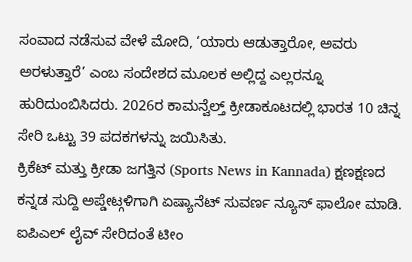ಸಂವಾದ ನಡೆಸುವ ವೇಳೆ ಮೋದಿ, ‘ಯಾರು ಆಡುತ್ತಾರೋ, ಅವರು ಅರಳುತ್ತಾರೆ’ ಎಂಬ ಸಂದೇಶದ ಮೂಲಕ ಅಲ್ಲಿದ್ದ ಎಲ್ಲರನ್ನೂ ಹುರಿದುಂಬಿಸಿದರು. 2026ರ ಕಾಮನ್ವೆಲ್ತ್ ಕ್ರೀಡಾಕೂಟದಲ್ಲಿ ಭಾರತ 10 ಚಿನ್ನ ಸೇರಿ ಒಟ್ಟು 39 ಪದಕಗಳನ್ನು ಜಯಿಸಿತು.
ಕ್ರಿಕೆಟ್ ಮತ್ತು ಕ್ರೀಡಾ ಜಗತ್ತಿನ (Sports News in Kannada) ಕ್ಷಣಕ್ಷಣದ ಕನ್ನಡ ಸುದ್ದಿ ಅಪ್ಡೇಟ್ಗಳಿಗಾಗಿ ಏಷ್ಯಾನೆಟ್ ಸುವರ್ಣ ನ್ಯೂಸ್ ಫಾಲೋ ಮಾಡಿ. ಐಪಿಎಲ್ ಲೈವ್ ಸೇರಿದಂತೆ ಟೀಂ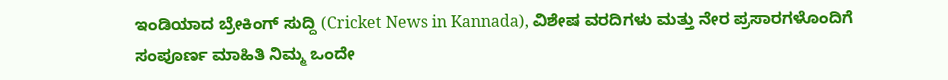ಇಂಡಿಯಾದ ಬ್ರೇಕಿಂಗ್ ಸುದ್ದಿ (Cricket News in Kannada), ವಿಶೇಷ ವರದಿಗಳು ಮತ್ತು ನೇರ ಪ್ರಸಾರಗಳೊಂದಿಗೆ ಸಂಪೂರ್ಣ ಮಾಹಿತಿ ನಿಮ್ಮ ಒಂದೇ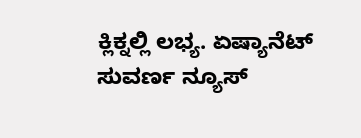ಕ್ಲಿಕ್ನಲ್ಲಿ ಲಭ್ಯ. ಏಷ್ಯಾನೆಟ್ ಸುವರ್ಣ ನ್ಯೂಸ್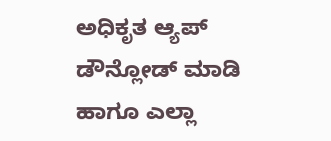ಅಧಿಕೃತ ಆ್ಯಪ್ ಡೌನ್ಲೋಡ್ ಮಾಡಿ ಹಾಗೂ ಎಲ್ಲಾ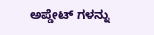ಅಪ್ಡೇಟ್ ಗಳನ್ನು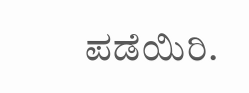ಪಡೆಯಿರಿ.